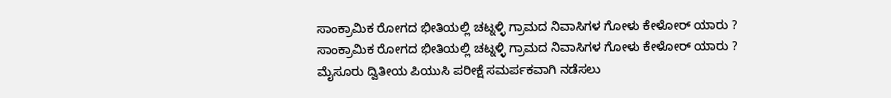ಸಾಂಕ್ರಾಮಿಕ ರೋಗದ ಭೀತಿಯಲ್ಲಿ ಚಟ್ನಳ್ಳಿ ಗ್ರಾಮದ ನಿವಾಸಿಗಳ ಗೋಳು ಕೇಳೋರ್ ಯಾರು ?
ಸಾಂಕ್ರಾಮಿಕ ರೋಗದ ಭೀತಿಯಲ್ಲಿ ಚಟ್ನಳ್ಳಿ ಗ್ರಾಮದ ನಿವಾಸಿಗಳ ಗೋಳು ಕೇಳೋರ್ ಯಾರು ?
ಮೈಸೂರು ದ್ವಿತೀಯ ಪಿಯುಸಿ ಪರೀಕ್ಷೆ ಸಮರ್ಪಕವಾಗಿ ನಡೆಸಲು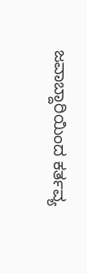ಜವಾಬ್ದಾರಿಯಿಂದ ಕರ್ತವ್ಯ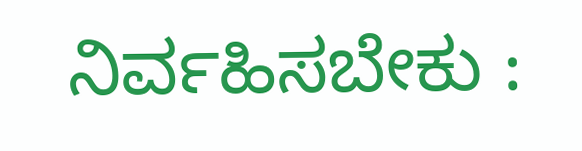ನಿರ್ವಹಿಸಬೇಕು :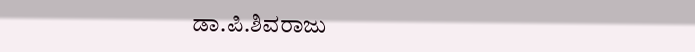ಡಾ.ಪಿ.ಶಿವರಾಜು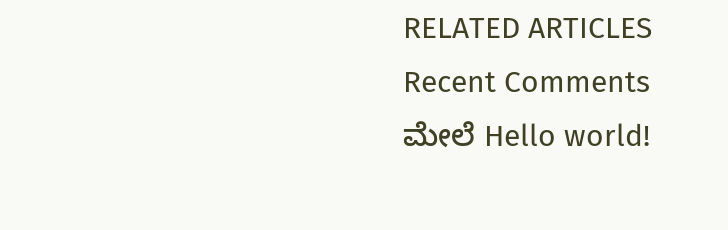RELATED ARTICLES
Recent Comments
ಮೇಲೆ Hello world!